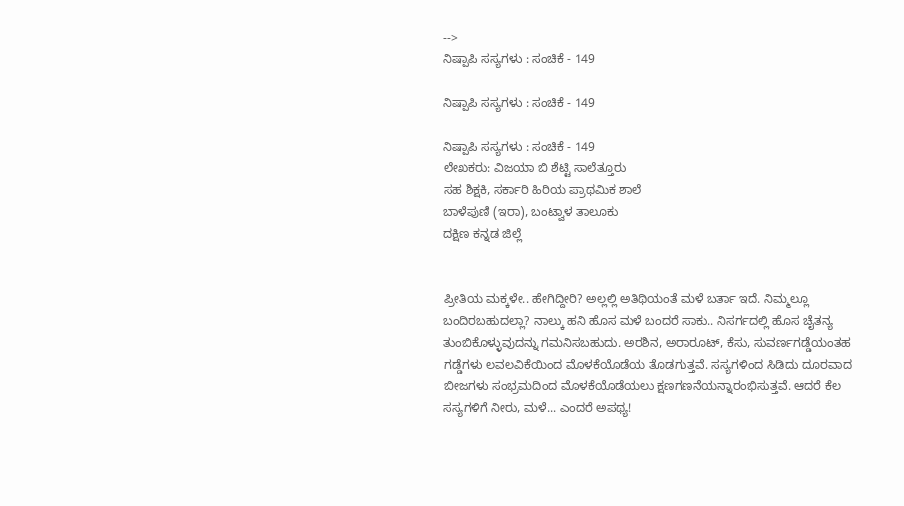-->
ನಿಷ್ಪಾಪಿ ಸಸ್ಯಗಳು : ಸಂಚಿಕೆ - 149

ನಿಷ್ಪಾಪಿ ಸಸ್ಯಗಳು : ಸಂಚಿಕೆ - 149

ನಿಷ್ಪಾಪಿ ಸಸ್ಯಗಳು : ಸಂಚಿಕೆ - 149
ಲೇಖಕರು: ವಿಜಯಾ ಬಿ ಶೆಟ್ಟಿ ಸಾಲೆತ್ತೂರು
ಸಹ ಶಿಕ್ಷಕಿ, ಸರ್ಕಾರಿ ಹಿರಿಯ ಪ್ರಾಥಮಿಕ ಶಾಲೆ
ಬಾಳೆಪುಣಿ (ಇರಾ), ಬಂಟ್ವಾಳ ತಾಲೂಕು
ದಕ್ಷಿಣ ಕನ್ನಡ ಜಿಲ್ಲೆ


ಪ್ರೀತಿಯ ಮಕ್ಕಳೇ.. ಹೇಗಿದ್ದೀರಿ? ಅಲ್ಲಲ್ಲಿ ಅತಿಥಿಯಂತೆ ಮಳೆ ಬರ್ತಾ ಇದೆ. ನಿಮ್ಮಲ್ಲೂ ಬಂದಿರಬಹುದಲ್ಲಾ? ನಾಲ್ಕು ಹನಿ ಹೊಸ ಮಳೆ ಬಂದರೆ ಸಾಕು.. ನಿಸರ್ಗದಲ್ಲಿ ಹೊಸ ಚೈತನ್ಯ ತುಂಬಿಕೊಳ್ಳುವುದನ್ನು ಗಮನಿಸಬಹುದು. ಅರಶಿನ, ಅರಾರೂಟ್, ಕೆಸು, ಸುವರ್ಣಗಡ್ಡೆಯಂತಹ ಗಡ್ಡೆಗಳು ಲವಲವಿಕೆಯಿಂದ ಮೊಳಕೆಯೊಡೆಯ ತೊಡಗುತ್ತವೆ. ಸಸ್ಯಗಳಿಂದ ಸಿಡಿದು ದೂರವಾದ ಬೀಜಗಳು ಸಂಭ್ರಮದಿಂದ ಮೊಳಕೆಯೊಡೆಯಲು ಕ್ಷಣಗಣನೆಯನ್ನಾರಂಭಿಸುತ್ತವೆ. ಆದರೆ ಕೆಲ ಸಸ್ಯಗಳಿಗೆ ನೀರು, ಮಳೆ... ಎಂದರೆ ಅಪಥ್ಯ!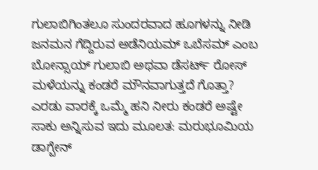ಗುಲಾಬಿಗಿಂತಲೂ ಸುಂದರವಾದ ಹೂಗಳನ್ನು ನೀಡಿ ಜನಮನ ಗೆದ್ದಿರುವ ಅಡೆನಿಯಮ್ ಒಬೆಸಮ್ ಎಂಬ ಬೋನ್ಸಾಯ್ ಗುಲಾಬಿ ಅಥವಾ ಡೆಸರ್ಟ್ ರೋಸ್ ಮಳೆಯನ್ನು ಕಂಡರೆ ಮೌನವಾಗುತ್ತದೆ ಗೊತ್ತಾ? ಎರಡು ವಾರಕ್ಕೆ ಒಮ್ಮೆ ಹನಿ ನೀರು ಕಂಡರೆ ಅಷ್ಟೇ ಸಾಕು ಅನ್ನಿಸುವ ಇದು ಮೂಲತ: ಮರುಭೂಮಿಯ ಡಾಗ್ಬೇನ್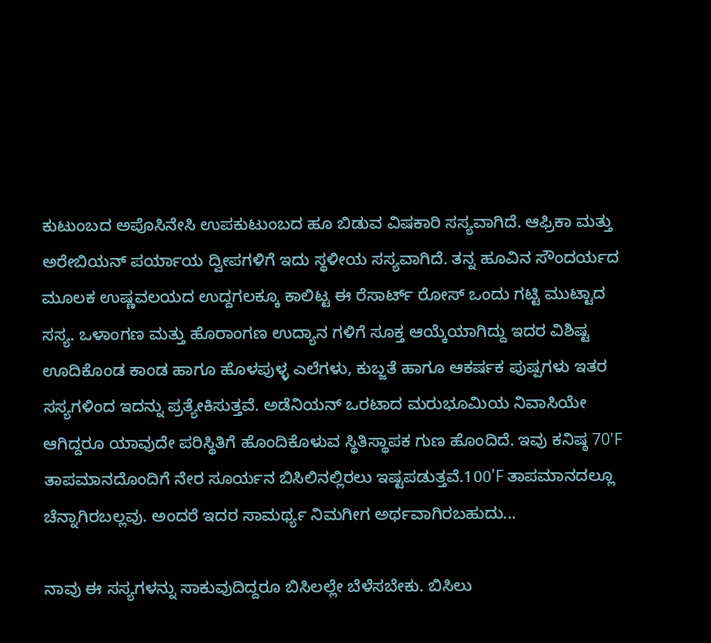ಕುಟುಂಬದ ಅಪೊಸಿನೇಸಿ ಉಪಕುಟುಂಬದ ಹೂ ಬಿಡುವ ವಿಷಕಾರಿ ಸಸ್ಯವಾಗಿದೆ. ಆಫ್ರಿಕಾ ಮತ್ತು ಅರೇಬಿಯನ್ ಪರ್ಯಾಯ ದ್ವೀಪಗಳಿಗೆ ಇದು ಸ್ಥಳೀಯ ಸಸ್ಯವಾಗಿದೆ. ತನ್ನ ಹೂವಿನ ಸೌಂದರ್ಯದ ಮೂಲಕ ಉಷ್ಣವಲಯದ ಉದ್ದಗಲಕ್ಕೂ ಕಾಲಿಟ್ಟ ಈ ರೆಸಾರ್ಟ್ ರೋಸ್ ಒಂದು ಗಟ್ಟಿ ಮುಟ್ಟಾದ ಸಸ್ಯ. ಒಳಾಂಗಣ ಮತ್ತು ಹೊರಾಂಗಣ ಉದ್ಯಾನ ಗಳಿಗೆ ಸೂಕ್ತ ಆಯ್ಕೆಯಾಗಿದ್ದು ಇದರ ವಿಶಿಷ್ಟ ಊದಿಕೊಂಡ ಕಾಂಡ ಹಾಗೂ ಹೊಳಪುಳ್ಳ ಎಲೆಗಳು, ಕುಬ್ಜತೆ ಹಾಗೂ ಆಕರ್ಷಕ ಪುಷ್ಪಗಳು ಇತರ ಸಸ್ಯಗಳಿಂದ ಇದನ್ನು ಪ್ರತ್ಯೇಕಿಸುತ್ತವೆ. ಅಡೆನಿಯನ್ ಒರಟಾದ ಮರುಭೂಮಿಯ ನಿವಾಸಿಯೇ ಆಗಿದ್ದರೂ ಯಾವುದೇ ಪರಿಸ್ಥಿತಿಗೆ ಹೊಂದಿಕೊಳುವ ಸ್ಥಿತಿಸ್ಥಾಪಕ ಗುಣ ಹೊಂದಿದೆ. ಇವು ಕನಿಷ್ಠ 70'F ತಾಪಮಾನದೊಂದಿಗೆ ನೇರ ಸೂರ್ಯನ ಬಿಸಿಲಿನಲ್ಲಿರಲು ಇಷ್ಟಪಡುತ್ತವೆ.100'F ತಾಪಮಾನದಲ್ಲೂ ಚೆನ್ನಾಗಿರಬಲ್ಲವು. ಅಂದರೆ ಇದರ ಸಾಮರ್ಥ್ಯ ನಿಮಗೀಗ ಅರ್ಥವಾಗಿರಬಹುದು...

ನಾವು ಈ ಸಸ್ಯಗಳನ್ನು ಸಾಕುವುದಿದ್ದರೂ ಬಿಸಿಲಲ್ಲೇ ಬೆಳೆಸಬೇಕು. ಬಿಸಿಲು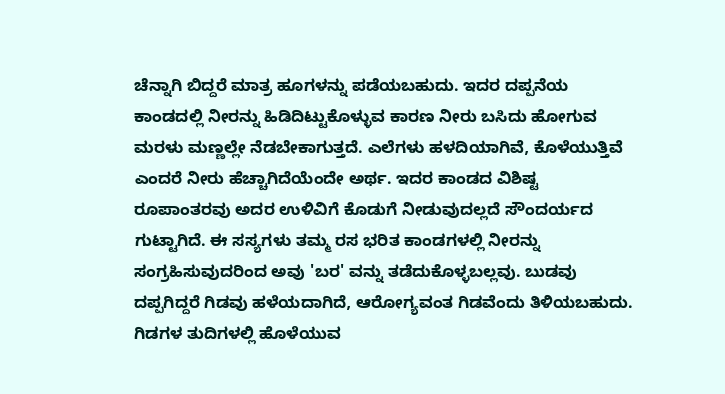ಚೆನ್ನಾಗಿ ಬಿದ್ದರೆ ಮಾತ್ರ ಹೂಗಳನ್ನು ಪಡೆಯಬಹುದು. ಇದರ ದಪ್ಪನೆಯ ಕಾಂಡದಲ್ಲಿ ನೀರನ್ನು ಹಿಡಿದಿಟ್ಟುಕೊಳ್ಳುವ ಕಾರಣ ನೀರು ಬಸಿದು ಹೋಗುವ ಮರಳು ಮಣ್ಣಲ್ಲೇ ನೆಡಬೇಕಾಗುತ್ತದೆ. ಎಲೆಗಳು ಹಳದಿಯಾಗಿವೆ, ಕೊಳೆಯುತ್ತಿವೆ ಎಂದರೆ‌ ನೀರು ಹೆಚ್ಚಾಗಿದೆಯೆಂದೇ ಅರ್ಥ. ಇದರ ಕಾಂಡದ ವಿಶಿಷ್ಟ ರೂಪಾಂತರವು ಅದರ ಉಳಿವಿಗೆ ಕೊಡುಗೆ ನೀಡುವುದಲ್ಲದೆ ಸೌಂದರ್ಯದ ಗುಟ್ಟಾಗಿದೆ. ಈ ಸಸ್ಯಗಳು ತಮ್ಮ ರಸ ಭರಿತ ಕಾಂಡಗಳಲ್ಲಿ ನೀರನ್ನು ಸಂಗ್ರಹಿಸುವುದರಿಂದ ಅವು 'ಬರ' ವನ್ನು ತಡೆದುಕೊಳ್ಳಬಲ್ಲವು. ಬುಡವು ದಪ್ಪಗಿದ್ದರೆ ಗಿಡವು ಹಳೆಯದಾಗಿದೆ, ಆರೋಗ್ಯವಂತ ಗಿಡವೆಂದು ತಿಳಿಯಬಹುದು. ಗಿಡಗಳ ತುದಿಗಳಲ್ಲಿ ಹೊಳೆಯುವ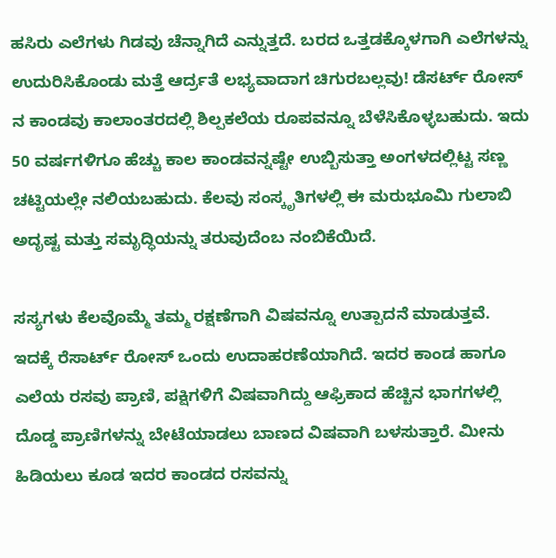ಹಸಿರು ಎಲೆಗಳು ಗಿಡವು ಚೆನ್ನಾಗಿದೆ ಎನ್ನುತ್ತದೆ. ಬರದ ಒತ್ತಡಕ್ಕೊಳಗಾಗಿ ಎಲೆಗಳನ್ನು ಉದುರಿಸಿಕೊಂಡು ಮತ್ತೆ ಆರ್ದ್ರತೆ ಲಭ್ಯವಾದಾಗ ಚಿಗುರಬಲ್ಲವು! ಡೆಸರ್ಟ್ ರೋಸ್ ನ ಕಾಂಡವು ಕಾಲಾಂತರದಲ್ಲಿ ಶಿಲ್ಪಕಲೆಯ ರೂಪವನ್ನೂ ಬೆಳೆಸಿಕೊಳ್ಳಬಹುದು. ಇದು 50 ವರ್ಷಗಳಿಗೂ ಹೆಚ್ಚು ಕಾಲ ಕಾಂಡವನ್ನಷ್ಟೇ ಉಬ್ಬಿಸುತ್ತಾ ಅಂಗಳದಲ್ಲಿಟ್ಟ ಸಣ್ಣ ಚಟ್ಟಿಯಲ್ಲೇ ನಲಿಯಬಹುದು. ಕೆಲವು ಸಂಸ್ಕೃತಿಗಳಲ್ಲಿ ಈ ಮರುಭೂಮಿ ಗುಲಾಬಿ ಅದೃಷ್ಟ ಮತ್ತು ಸಮೃದ್ಧಿಯನ್ನು ತರುವುದೆಂಬ ನಂಬಿಕೆಯಿದೆ.

ಸಸ್ಯಗಳು ಕೆಲವೊಮ್ಮೆ ತಮ್ಮ ರಕ್ಷಣೆಗಾಗಿ ವಿಷವನ್ನೂ ಉತ್ಪಾದನೆ ಮಾಡುತ್ತವೆ. ಇದಕ್ಕೆ ರೆಸಾರ್ಟ್ ರೋಸ್ ಒಂದು ಉದಾಹರಣೆಯಾಗಿದೆ. ಇದರ ಕಾಂಡ ಹಾಗೂ ಎಲೆಯ ರಸವು ಪ್ರಾಣಿ, ಪಕ್ಷಿಗಳಿಗೆ ವಿಷವಾಗಿದ್ದು ಆಫ್ರಿಕಾದ ಹೆಚ್ಚಿನ ಭಾಗಗಳಲ್ಲಿ ದೊಡ್ಡ ಪ್ರಾಣಿಗಳನ್ನು ಬೇಟೆಯಾಡಲು ಬಾಣದ ವಿಷವಾಗಿ ಬಳಸುತ್ತಾರೆ. ಮೀನು ಹಿಡಿಯಲು ಕೂಡ ಇದರ ಕಾಂಡದ ರಸವನ್ನು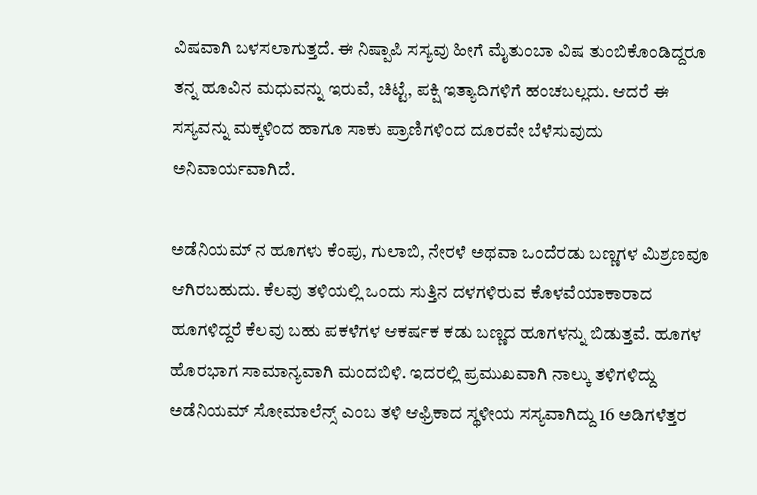ವಿಷವಾಗಿ ಬಳಸಲಾಗುತ್ತದೆ. ಈ ನಿಷ್ಪಾಪಿ ಸಸ್ಯವು ಹೀಗೆ ಮೈತುಂಬಾ ವಿಷ ತುಂಬಿಕೊಂಡಿದ್ದರೂ ತನ್ನ ಹೂವಿನ ಮಧುವನ್ನು ಇರುವೆ, ಚಿಟ್ಟೆ, ಪಕ್ಷಿ ಇತ್ಯಾದಿಗಳಿಗೆ ಹಂಚಬಲ್ಲದು. ಆದರೆ ಈ ಸಸ್ಯವನ್ನು ಮಕ್ಕಳಿಂದ ಹಾಗೂ ಸಾಕು ಪ್ರಾಣಿಗಳಿಂದ ದೂರವೇ ಬೆಳೆಸುವುದು ಅನಿವಾರ್ಯವಾಗಿದೆ.

ಅಡೆನಿಯಮ್ ನ ಹೂಗಳು ಕೆಂಪು, ಗುಲಾಬಿ, ನೇರಳೆ ಅಥವಾ ಒಂದೆರಡು ಬಣ್ಣಗಳ ಮಿಶ್ರಣವೂ ಆಗಿರಬಹುದು. ಕೆಲವು ತಳಿಯಲ್ಲಿ ಒಂದು ಸುತ್ತಿನ ದಳಗಳಿರುವ ಕೊಳವೆಯಾಕಾರಾದ ಹೂಗಳಿದ್ದರೆ ಕೆಲವು ಬಹು ಪಕಳೆಗಳ ಆಕರ್ಷಕ ಕಡು ಬಣ್ಣದ ಹೂಗಳನ್ನು ಬಿಡುತ್ತವೆ. ಹೂಗಳ ಹೊರಭಾಗ ಸಾಮಾನ್ಯವಾಗಿ ಮಂದಬಿಳಿ. ಇದರಲ್ಲಿ ಪ್ರಮುಖವಾಗಿ ನಾಲ್ಕು ತಳಿಗಳಿದ್ದು
ಅಡೆನಿಯಮ್ ಸೋಮಾಲೆನ್ಸ್ ಎಂಬ ತಳಿ ಆಫ್ರಿಕಾದ ಸ್ಥಳೀಯ ಸಸ್ಯವಾಗಿದ್ದು 16 ಅಡಿಗಳೆತ್ತರ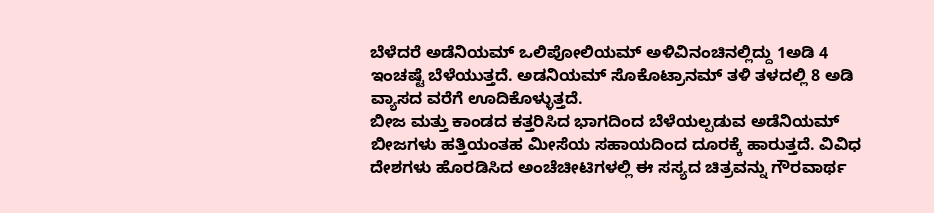ಬೆಳೆದರೆ ಅಡೆನಿಯಮ್ ಒಲಿಪೋಲಿಯಮ್ ಅಳಿವಿನಂಚಿನಲ್ಲಿದ್ದು 1ಅಡಿ 4 ಇಂಚಷ್ಟೆ ಬೆಳೆಯುತ್ತದೆ. ಅಡನಿಯಮ್ ಸೊಕೊಟ್ರಾನಮ್ ತಳಿ ತಳದಲ್ಲಿ 8 ಅಡಿ ವ್ಯಾಸದ ವರೆಗೆ ಊದಿಕೊಳ್ಳುತ್ತದೆ.
ಬೀಜ ಮತ್ತು ಕಾಂಡದ ಕತ್ತರಿಸಿದ ಭಾಗದಿಂದ ಬೆಳೆಯಲ್ಪಡುವ ಅಡೆನಿಯಮ್ ಬೀಜಗಳು ಹತ್ತಿಯಂತಹ ಮೀಸೆಯ ಸಹಾಯದಿಂದ ದೂರಕ್ಕೆ ಹಾರುತ್ತದೆ. ವಿವಿಧ ದೇಶಗಳು ಹೊರಡಿಸಿದ ಅಂಚೆಚೀಟಿಗಳಲ್ಲಿ ಈ ಸಸ್ಯದ ಚಿತ್ರವನ್ನು ಗೌರವಾರ್ಥ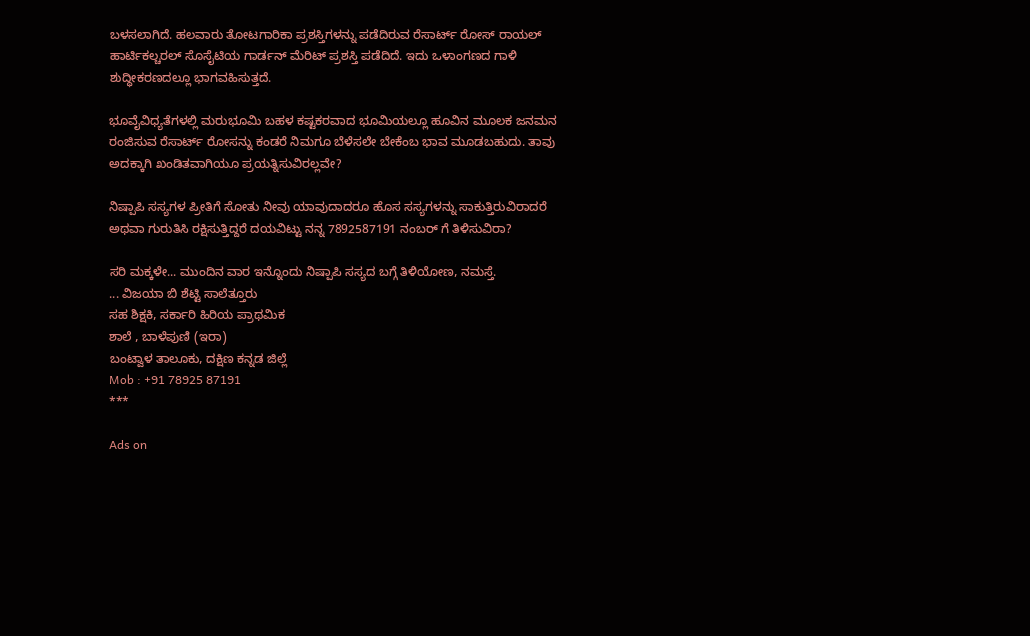ಬಳಸಲಾಗಿದೆ. ಹಲವಾರು ತೋಟಗಾರಿಕಾ ಪ್ರಶಸ್ತಿಗಳನ್ನು ಪಡೆದಿರುವ ರೆಸಾರ್ಟ್ ರೋಸ್ ರಾಯಲ್ ಹಾರ್ಟಿಕಲ್ಚರಲ್ ಸೊಸೈಟಿಯ ಗಾರ್ಡನ್ ಮೆರಿಟ್ ಪ್ರಶಸ್ತಿ ಪಡೆದಿದೆ. ಇದು ಒಳಾಂಗಣದ ಗಾಳಿ ಶುದ್ಧೀಕರಣದಲ್ಲೂ ಭಾಗವಹಿಸುತ್ತದೆ.

ಭೂವೈವಿಧ್ಯತೆಗಳಲ್ಲಿ ಮರುಭೂಮಿ ಬಹಳ ಕಷ್ಟಕರವಾದ ಭೂಮಿಯಲ್ಲೂ ಹೂವಿನ ಮೂಲಕ ಜನಮನ ರಂಜಿಸುವ ರೆಸಾರ್ಟ್ ರೋಸನ್ನು ಕಂಡರೆ ನಿಮಗೂ ಬೆಳೆಸಲೇ ಬೇಕೆಂಬ ಭಾವ ಮೂಡಬಹುದು. ತಾವು ಅದಕ್ಕಾಗಿ‌ ಖಂಡಿತವಾಗಿಯೂ ಪ್ರಯತ್ನಿಸುವಿರಲ್ಲವೇ?

ನಿಷ್ಪಾಪಿ ಸಸ್ಯಗಳ ಪ್ರೀತಿಗೆ ಸೋತು ನೀವು ಯಾವುದಾದರೂ ಹೊಸ ಸಸ್ಯಗಳನ್ನು ಸಾಕುತ್ತಿರುವಿರಾದರೆ ಅಥವಾ ಗುರುತಿಸಿ ರಕ್ಷಿಸುತ್ತಿದ್ದರೆ ದಯವಿಟ್ಟು ನನ್ನ 7892587191 ನಂಬರ್ ಗೆ ತಿಳಿಸುವಿರಾ?

ಸರಿ ಮಕ್ಕಳೇ... ಮುಂದಿನ ವಾರ ಇನ್ನೊಂದು ನಿಷ್ಪಾಪಿ ಸಸ್ಯದ ಬಗ್ಗೆ ತಿಳಿಯೋಣ, ನಮಸ್ತೆ.
... ವಿಜಯಾ ಬಿ ಶೆಟ್ಟಿ ಸಾಲೆತ್ತೂರು
ಸಹ ಶಿಕ್ಷಕಿ, ಸರ್ಕಾರಿ ಹಿರಿಯ ಪ್ರಾಥಮಿಕ
ಶಾಲೆ , ಬಾಳೆಪುಣಿ (ಇರಾ)
ಬಂಟ್ವಾಳ ತಾಲೂಕು, ದಕ್ಷಿಣ ಕನ್ನಡ ಜಿಲ್ಲೆ
Mob : +91 78925 87191
***

Ads on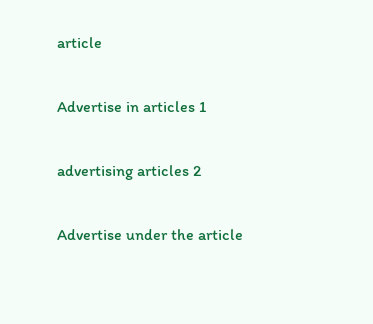article

Advertise in articles 1

advertising articles 2

Advertise under the article